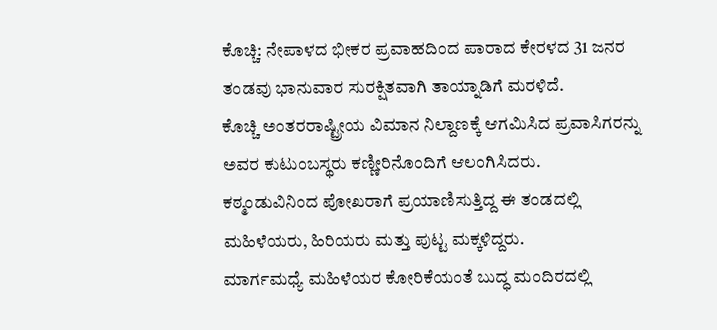ಕೊಚ್ಚಿ: ನೇಪಾಳದ ಭೀಕರ ಪ್ರವಾಹದಿಂದ ಪಾರಾದ ಕೇರಳದ 31 ಜನರ ತಂಡವು ಭಾನುವಾರ ಸುರಕ್ಷಿತವಾಗಿ ತಾಯ್ನಾಡಿಗೆ ಮರಳಿದೆ.
ಕೊಚ್ಚಿ ಅಂತರರಾಷ್ಟ್ರೀಯ ವಿಮಾನ ನಿಲ್ದಾಣಕ್ಕೆ ಆಗಮಿಸಿದ ಪ್ರವಾಸಿಗರನ್ನು ಅವರ ಕುಟುಂಬಸ್ಥರು ಕಣ್ಣೀರಿನೊಂದಿಗೆ ಆಲಂಗಿಸಿದರು.
ಕಠ್ಮಂಡುವಿನಿಂದ ಪೋಖರಾಗೆ ಪ್ರಯಾಣಿಸುತ್ತಿದ್ದ ಈ ತಂಡದಲ್ಲಿ ಮಹಿಳೆಯರು, ಹಿರಿಯರು ಮತ್ತು ಪುಟ್ಟ ಮಕ್ಕಳಿದ್ದರು.
ಮಾರ್ಗಮಧ್ಯೆ ಮಹಿಳೆಯರ ಕೋರಿಕೆಯಂತೆ ಬುದ್ಧ ಮಂದಿರದಲ್ಲಿ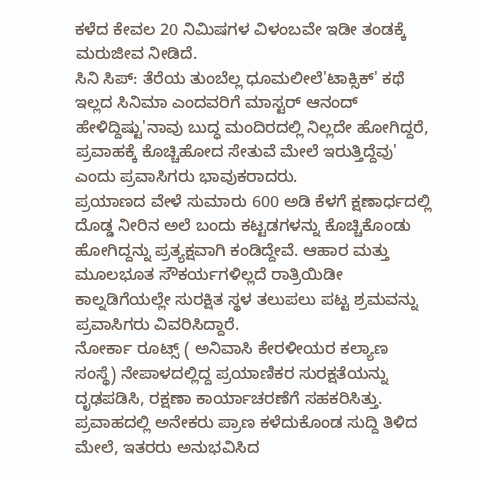ಕಳೆದ ಕೇವಲ 20 ನಿಮಿಷಗಳ ವಿಳಂಬವೇ ಇಡೀ ತಂಡಕ್ಕೆ ಮರುಜೀವ ನೀಡಿದೆ.
ಸಿನಿ ಸಿಪ್: ತೆರೆಯ ತುಂಬೆಲ್ಲ ಧೂಮಲೀಲೆ'ಟಾಕ್ಸಿಕ್' ಕಥೆ ಇಲ್ಲದ ಸಿನಿಮಾ ಎಂದವರಿಗೆ ಮಾಸ್ಟರ್ ಆನಂದ್ ಹೇಳಿದ್ದಿಷ್ಟು'ನಾವು ಬುದ್ಧ ಮಂದಿರದಲ್ಲಿ ನಿಲ್ಲದೇ ಹೋಗಿದ್ದರೆ, ಪ್ರವಾಹಕ್ಕೆ ಕೊಚ್ಚಿಹೋದ ಸೇತುವೆ ಮೇಲೆ ಇರುತ್ತಿದ್ದೆವು' ಎಂದು ಪ್ರವಾಸಿಗರು ಭಾವುಕರಾದರು.
ಪ್ರಯಾಣದ ವೇಳೆ ಸುಮಾರು 600 ಅಡಿ ಕೆಳಗೆ ಕ್ಷಣಾರ್ಧದಲ್ಲಿ ದೊಡ್ಡ ನೀರಿನ ಅಲೆ ಬಂದು ಕಟ್ಟಡಗಳನ್ನು ಕೊಚ್ಚಿಕೊಂಡು ಹೋಗಿದ್ದನ್ನು ಪ್ರತ್ಯಕ್ಷವಾಗಿ ಕಂಡಿದ್ದೇವೆ. ಆಹಾರ ಮತ್ತು ಮೂಲಭೂತ ಸೌಕರ್ಯಗಳಿಲ್ಲದೆ ರಾತ್ರಿಯಿಡೀ ಕಾಲ್ನಡಿಗೆಯಲ್ಲೇ ಸುರಕ್ಷಿತ ಸ್ಥಳ ತಲುಪಲು ಪಟ್ಟ ಶ್ರಮವನ್ನು ಪ್ರವಾಸಿಗರು ವಿವರಿಸಿದ್ದಾರೆ.
ನೋರ್ಕಾ ರೂಟ್ಸ್ ( ಅನಿವಾಸಿ ಕೇರಳೀಯರ ಕಲ್ಯಾಣ ಸಂಸ್ಥೆ) ನೇಪಾಳದಲ್ಲಿದ್ದ ಪ್ರಯಾಣಿಕರ ಸುರಕ್ಷತೆಯನ್ನು ದೃಢಪಡಿಸಿ, ರಕ್ಷಣಾ ಕಾರ್ಯಾಚರಣೆಗೆ ಸಹಕರಿಸಿತ್ತು. ಪ್ರವಾಹದಲ್ಲಿ ಅನೇಕರು ಪ್ರಾಣ ಕಳೆದುಕೊಂಡ ಸುದ್ದಿ ತಿಳಿದ ಮೇಲೆ, ಇತರರು ಅನುಭವಿಸಿದ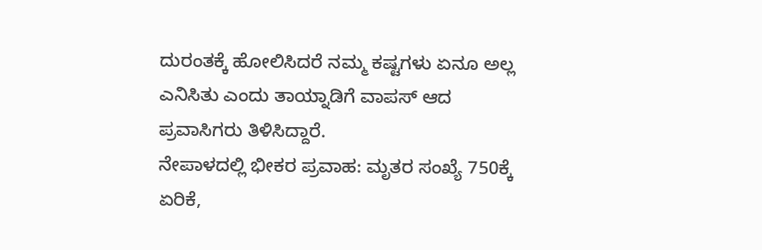ದುರಂತಕ್ಕೆ ಹೋಲಿಸಿದರೆ ನಮ್ಮ ಕಷ್ಟಗಳು ಏನೂ ಅಲ್ಲ ಎನಿಸಿತು ಎಂದು ತಾಯ್ನಾಡಿಗೆ ವಾಪಸ್ ಆದ ಪ್ರವಾಸಿಗರು ತಿಳಿಸಿದ್ದಾರೆ.
ನೇಪಾಳದಲ್ಲಿ ಭೀಕರ ಪ್ರವಾಹ: ಮೃತರ ಸಂಖ್ಯೆ 750ಕ್ಕೆ ಏರಿಕೆ,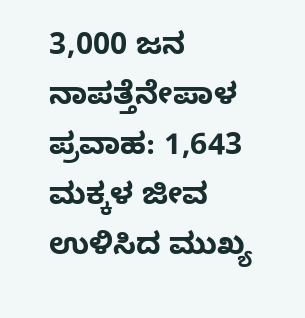3,000 ಜನ ನಾಪತ್ತೆನೇಪಾಳ ಪ್ರವಾಹ: 1,643 ಮಕ್ಕಳ ಜೀವ ಉಳಿಸಿದ ಮುಖ್ಯ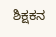ಶಿಕ್ಷಕನ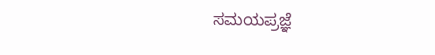ಸಮಯಪ್ರಜ್ಞೆ